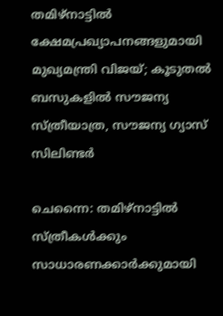തമിഴ്‌നാട്ടിൽ ക്ഷേമപ്രഖ്യാപനങ്ങളുമായി മുഖ്യമന്ത്രി വിജയ്; കൂടുതൽ ബസുകളിൽ സൗജന്യ സ്ത്രീയാത്ര, സൗജന്യ ഗ്യാസ് സിലിണ്ടർ

ചെന്നൈ: തമിഴ്‌നാട്ടിൽ സ്ത്രീകൾക്കും സാധാരണക്കാർക്കുമായി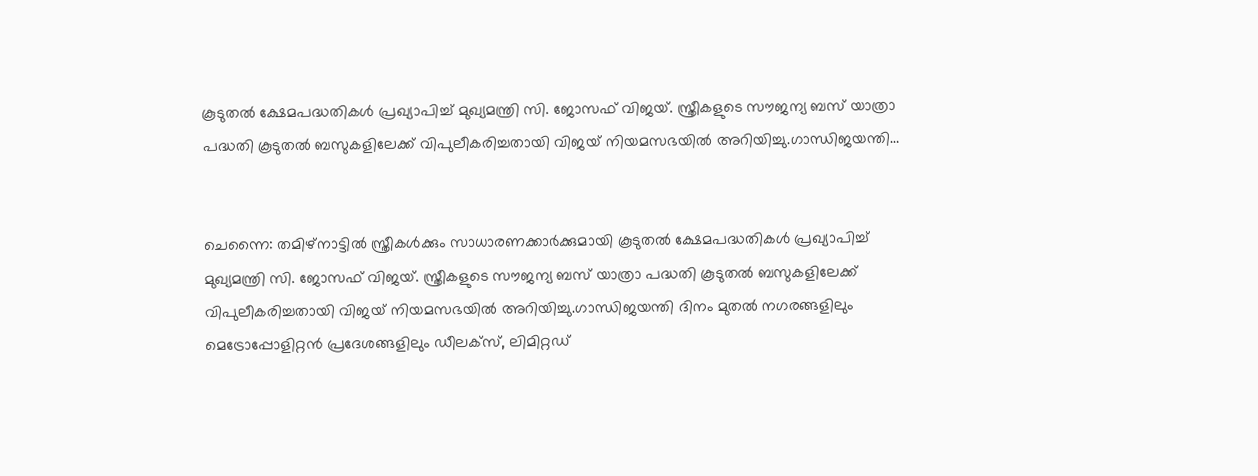കൂടുതൽ ക്ഷേമപദ്ധതികൾ പ്രഖ്യാപിച്ച് മുഖ്യമന്ത്രി സി. ജോസഫ് വിജയ്. സ്ത്രീകളുടെ സൗജന്യ ബസ് യാത്രാ പദ്ധതി കൂടുതൽ ബസുകളിലേക്ക് വിപുലീകരിച്ചതായി വിജയ് നിയമസഭയിൽ അറിയിച്ചു.ഗാന്ധിജയന്തി…


ചെന്നൈ: തമിഴ്‌നാട്ടിൽ സ്ത്രീകൾക്കും സാധാരണക്കാർക്കുമായി കൂടുതൽ ക്ഷേമപദ്ധതികൾ പ്രഖ്യാപിച്ച് മുഖ്യമന്ത്രി സി. ജോസഫ് വിജയ്. സ്ത്രീകളുടെ സൗജന്യ ബസ് യാത്രാ പദ്ധതി കൂടുതൽ ബസുകളിലേക്ക് വിപുലീകരിച്ചതായി വിജയ് നിയമസഭയിൽ അറിയിച്ചു.ഗാന്ധിജയന്തി ദിനം മുതൽ നഗരങ്ങളിലും മെട്രോപ്പോളിറ്റൻ പ്രദേശങ്ങളിലും ഡീലക്സ്, ലിമിറ്റഡ്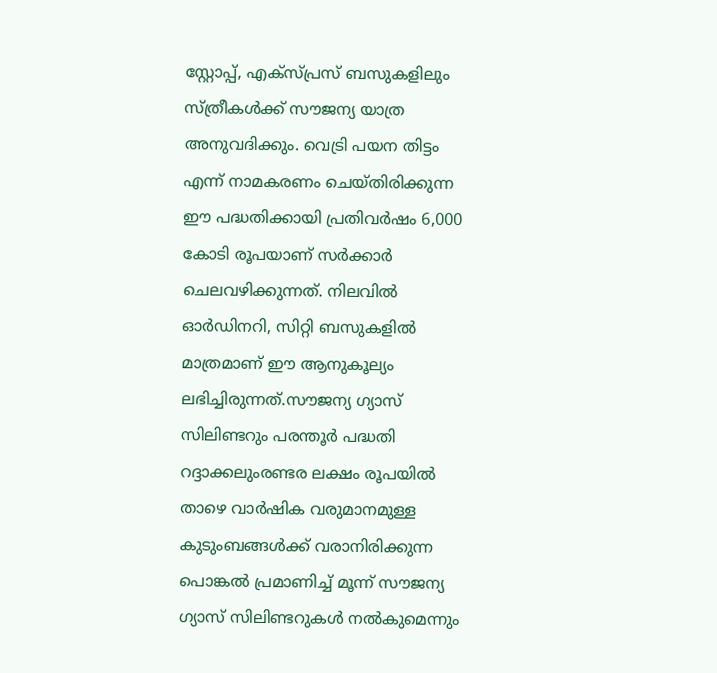സ്റ്റോപ്പ്, എക്സ്പ്രസ് ബസുകളിലും സ്ത്രീകൾക്ക് സൗജന്യ യാത്ര അനുവദിക്കും. വെട്രി പയന തിട്ടം എന്ന് നാമകരണം ചെയ്തിരിക്കുന്ന ഈ പദ്ധതിക്കായി പ്രതിവർഷം 6,000 കോടി രൂപയാണ് സർക്കാർ ചെലവഴിക്കുന്നത്. നിലവിൽ ഓർഡിനറി, സിറ്റി ബസുകളിൽ മാത്രമാണ് ഈ ആനുകൂല്യം ലഭിച്ചിരുന്നത്.സൗജന്യ ഗ്യാസ് സിലിണ്ടറും പരന്തൂർ പദ്ധതി റദ്ദാക്കലുംരണ്ടര ലക്ഷം രൂപയിൽ താഴെ വാർഷിക വരുമാനമുള്ള കുടുംബങ്ങൾക്ക് വരാനിരിക്കുന്ന പൊങ്കൽ പ്രമാണിച്ച് മൂന്ന് സൗജന്യ ഗ്യാസ് സിലിണ്ടറുകൾ നൽകുമെന്നും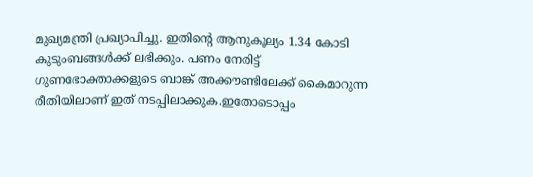മുഖ്യമന്ത്രി പ്രഖ്യാപിച്ചു. ഇതിന്റെ ആനുകൂല്യം 1.34 കോടി കുടുംബങ്ങൾക്ക് ലഭിക്കും. പണം നേരിട്ട് ഗുണഭോക്താക്കളുടെ ബാങ്ക് അക്കൗണ്ടിലേക്ക് കൈമാറുന്ന രീതിയിലാണ് ഇത് നടപ്പിലാക്കുക.ഇതോടൊപ്പം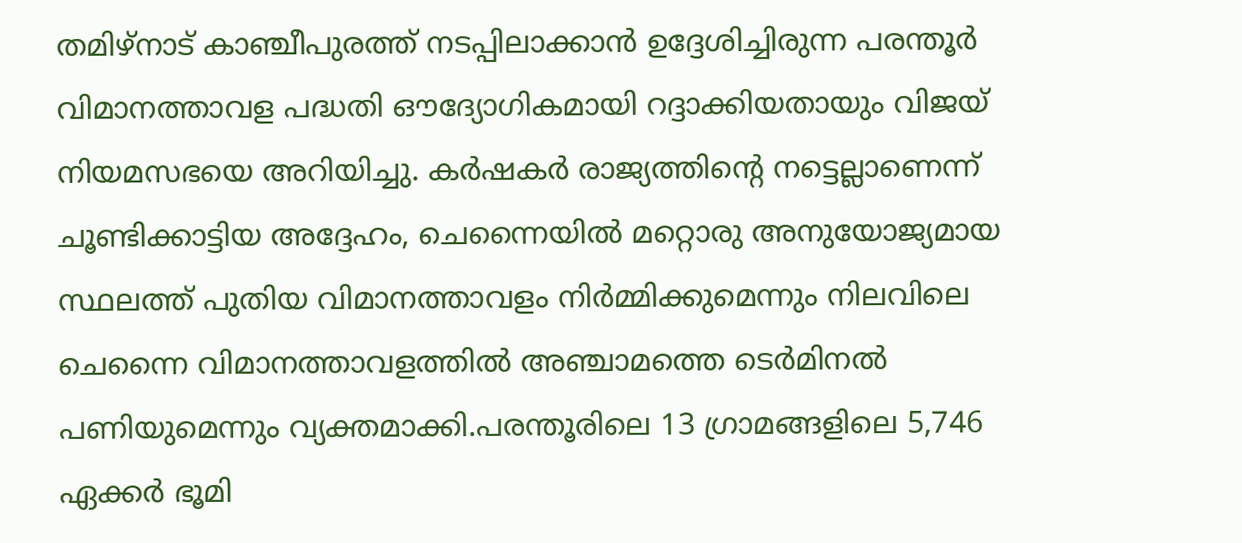തമിഴ്‌നാട് കാഞ്ചീപുരത്ത് നടപ്പിലാക്കാൻ ഉദ്ദേശിച്ചിരുന്ന പരന്തൂർ വിമാനത്താവള പദ്ധതി ഔദ്യോഗികമായി റദ്ദാക്കിയതായും വിജയ് നിയമസഭയെ അറിയിച്ചു. കർഷകർ രാജ്യത്തിന്റെ നട്ടെല്ലാണെന്ന് ചൂണ്ടിക്കാട്ടിയ അദ്ദേഹം, ചെന്നൈയിൽ മറ്റൊരു അനുയോജ്യമായ സ്ഥലത്ത് പുതിയ വിമാനത്താവളം നിർമ്മിക്കുമെന്നും നിലവിലെ ചെന്നൈ വിമാനത്താവളത്തിൽ അഞ്ചാമത്തെ ടെർമിനൽ പണിയുമെന്നും വ്യക്തമാക്കി.പരന്തൂരിലെ 13 ഗ്രാമങ്ങളിലെ 5,746 ഏക്കർ ഭൂമി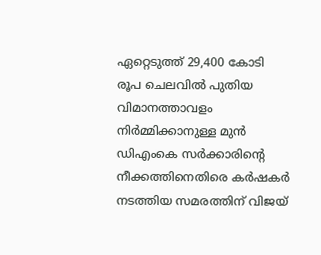ഏറ്റെടുത്ത് 29,400 കോടി രൂപ ചെലവിൽ പുതിയ വിമാനത്താവളം നിർമ്മിക്കാനുള്ള മുൻ ഡിഎംകെ സർക്കാരിന്റെ നീക്കത്തിനെതിരെ കർഷകർ നടത്തിയ സമരത്തിന് വിജയ്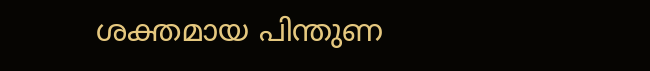ശക്തമായ പിന്തുണ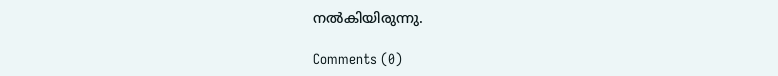നൽകിയിരുന്നു.

Comments (0)